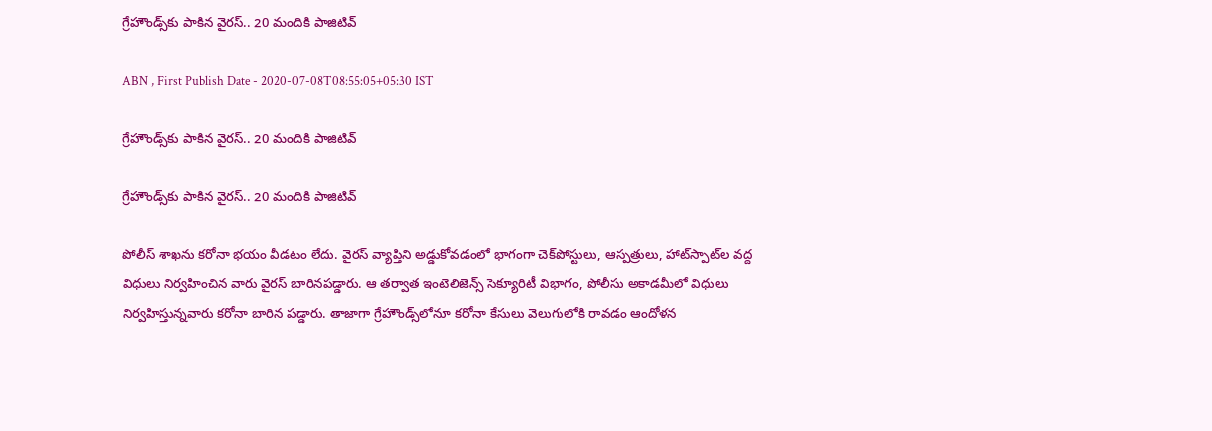గ్రేహౌండ్స్‌కు పాకిన వైరస్‌.. 20 మందికి పాజిటివ్‌

ABN , First Publish Date - 2020-07-08T08:55:05+05:30 IST

గ్రేహౌండ్స్‌కు పాకిన వైరస్‌.. 20 మందికి పాజిటివ్‌

గ్రేహౌండ్స్‌కు పాకిన వైరస్‌.. 20 మందికి పాజిటివ్‌

పోలీస్‌ శాఖను కరోనా భయం వీడటం లేదు. వైరస్‌ వ్యాప్తిని అడ్డుకోవడంలో భాగంగా చెక్‌పోస్టులు, ఆస్పత్రులు, హాట్‌స్పాట్‌ల వద్ద విధులు నిర్వహించిన వారు వైరస్‌ బారినపడ్డారు. ఆ తర్వాత ఇంటెలిజెన్స్‌ సెక్యూరిటీ విభాగం, పోలీసు అకాడమీలో విధులు నిర్వహిస్తున్నవారు కరోనా బారిన పడ్డారు. తాజాగా గ్రేహౌండ్స్‌లోనూ కరోనా కేసులు వెలుగులోకి రావడం ఆందోళన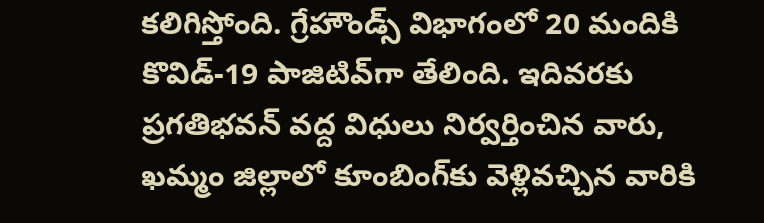కలిగిస్తోంది. గ్రేహౌండ్స్‌ విభాగంలో 20 మందికి కొవిడ్‌-19 పాజిటివ్‌గా తేలింది. ఇదివరకు ప్రగతిభవన్‌ వద్ద విధులు నిర్వర్తించిన వారు, ఖమ్మం జిల్లాలో కూంబింగ్‌కు వెళ్లివచ్చిన వారికి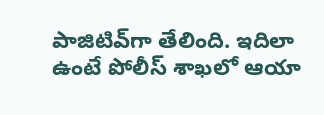పాజిటివ్‌గా తేలింది. ఇదిలా ఉంటే పోలీస్‌ శాఖలో ఆయా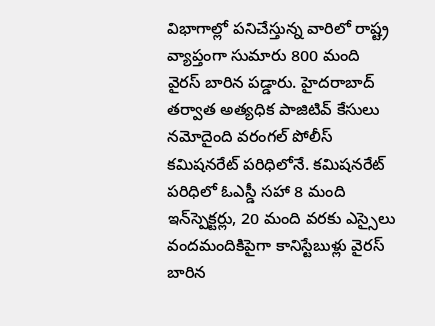విభాగాల్లో పనిచేస్తున్న వారిలో రాష్ట్ర వ్యాప్తంగా సుమారు 800 మంది వైరస్‌ బారిన పడ్డారు. హైదరాబాద్‌ తర్వాత అత్యధిక పాజిటివ్‌ కేసులు నమోదైంది వరంగల్‌ పోలీస్‌ కమిషనరేట్‌ పరిధిలోనే. కమిషనరేట్‌ పరిధిలో ఓఎస్డీ సహా 8 మంది ఇన్‌స్పెక్టర్లు, 20 మంది వరకు ఎస్సైలు వందమందికిపైగా కానిస్టేబుళ్లు వైరస్‌ బారిన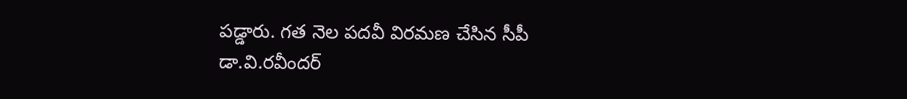పడ్డారు. గత నెల పదవీ విరమణ చేసిన సీపీ డా.వి.రవీందర్‌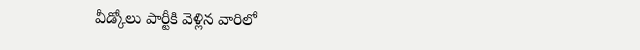వీడ్కోలు పార్టీకి వెళ్లిన వారిలో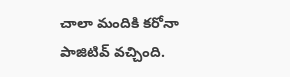చాలా మందికి కరోనా పాజిటివ్‌ వచ్చింది.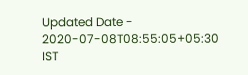Updated Date - 2020-07-08T08:55:05+05:30 IST